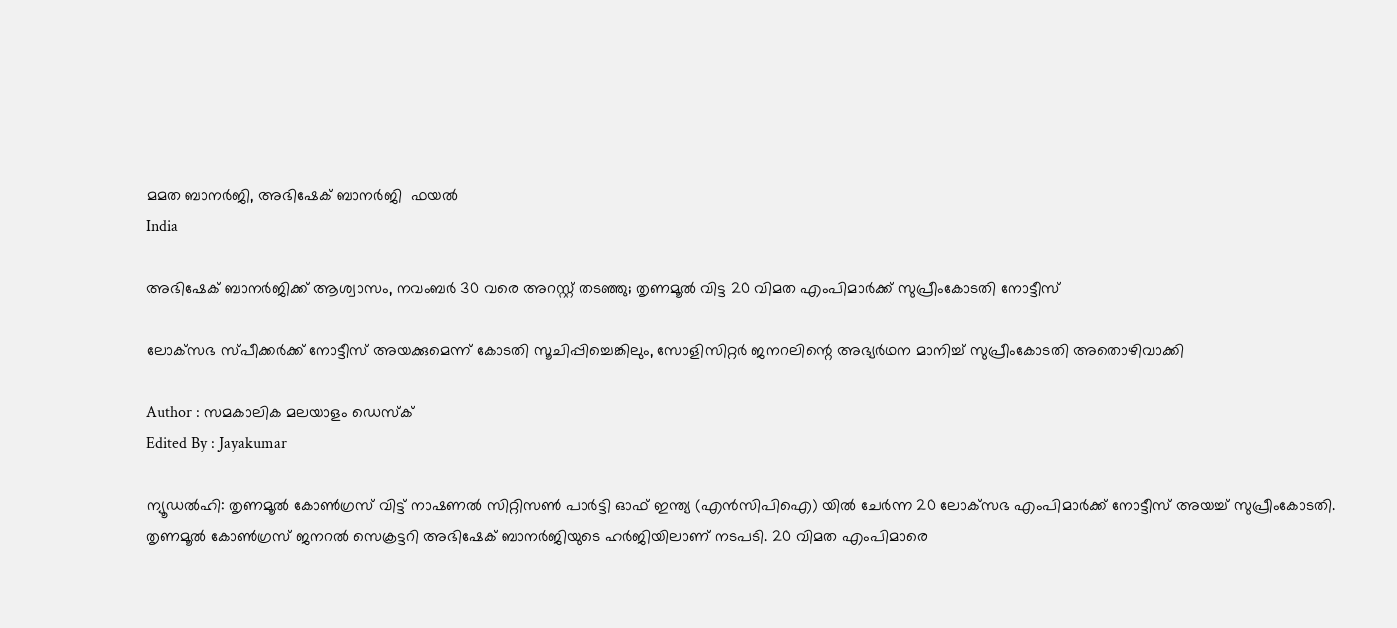മമത ബാനർജി, അഭിഷേക് ബാനർജി  ഫയൽ
India

അഭിഷേക് ബാനര്‍ജിക്ക് ആശ്വാസം, നവംബര്‍ 30 വരെ അറസ്റ്റ് തടഞ്ഞു; തൃണമൂല്‍ വിട്ട 20 വിമത എംപിമാര്‍ക്ക് സുപ്രീംകോടതി നോട്ടീസ്

ലോക്‌സഭ സ്പീക്കര്‍ക്ക് നോട്ടീസ് അയക്കുമെന്ന് കോടതി സൂചിപ്പിച്ചെങ്കിലും, സോളിസിറ്റര്‍ ജനറലിന്റെ അഭ്യര്‍ഥന മാനിച്ച് സുപ്രീംകോടതി അതൊഴിവാക്കി

Author : സമകാലിക മലയാളം ഡെസ്ക്
Edited By : Jayakumar

ന്യൂഡല്‍ഹി: തൃണമൂല്‍ കോണ്‍ഗ്രസ് വിട്ട് നാഷണല്‍ സിറ്റിസണ്‍ പാര്‍ട്ടി ഓഫ് ഇന്ത്യ (എന്‍സിപിഐ) യില്‍ ചേര്‍ന്ന 20 ലോക്‌സഭ എംപിമാര്‍ക്ക് നോട്ടീസ് അയച്ച് സുപ്രീംകോടതി. തൃണമൂല്‍ കോണ്‍ഗ്രസ് ജനറല്‍ സെക്രട്ടറി അഭിഷേക് ബാനര്‍ജിയുടെ ഹര്‍ജിയിലാണ് നടപടി. 20 വിമത എംപിമാരെ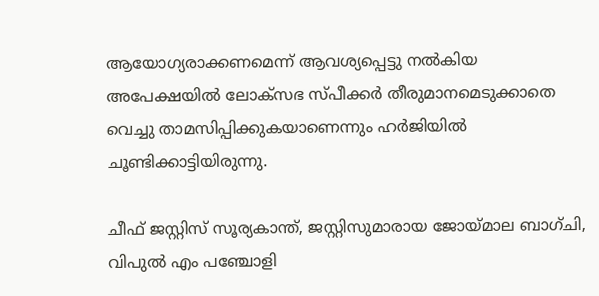ആയോഗ്യരാക്കണമെന്ന് ആവശ്യപ്പെട്ടു നല്‍കിയ അപേക്ഷയില്‍ ലോക്‌സഭ സ്പീക്കര്‍ തീരുമാനമെടുക്കാതെ വെച്ചു താമസിപ്പിക്കുകയാണെന്നും ഹര്‍ജിയില്‍ ചൂണ്ടിക്കാട്ടിയിരുന്നു.

ചീഫ് ജസ്റ്റിസ് സൂര്യകാന്ത്, ജസ്റ്റിസുമാരായ ജോയ്മാല ബാഗ്ചി, വിപുല്‍ എം പഞ്ചോളി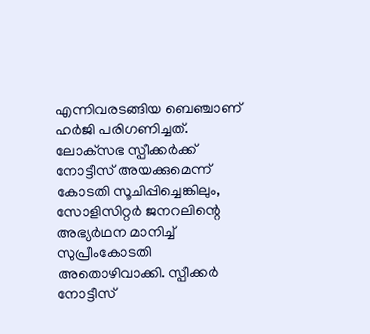എന്നിവരടങ്ങിയ ബെഞ്ചാണ് ഹര്‍ജി പരിഗണിച്ചത്. ലോക്‌സഭ സ്പീക്കര്‍ക്ക് നോട്ടീസ് അയക്കുമെന്ന് കോടതി സൂചിപ്പിച്ചെങ്കിലും, സോളിസിറ്റര്‍ ജനറലിന്റെ അഭ്യര്‍ഥന മാനിച്ച് സുപ്രീംകോടതി അതൊഴിവാക്കി. സ്പീക്കര്‍ നോട്ടീസ്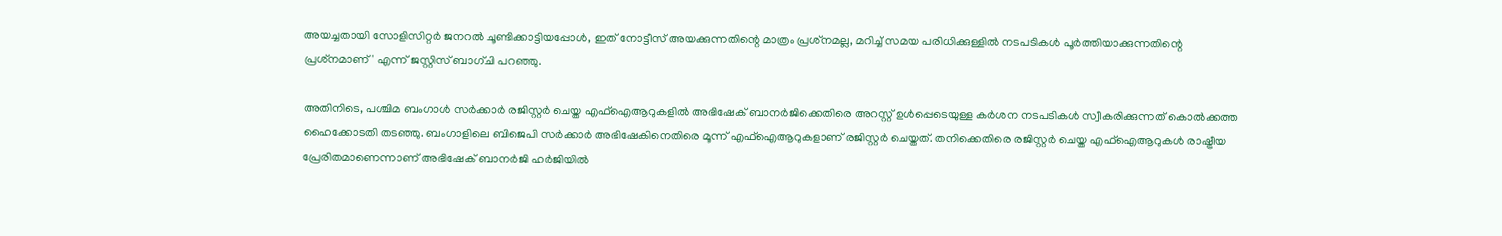അയച്ചതായി സോളിസിറ്റര്‍ ജനറല്‍ ചൂണ്ടിക്കാട്ടിയപ്പോള്‍, ഇത് നോട്ടീസ് അയക്കുന്നതിന്റെ മാത്രം പ്രശ്‌നമല്ല, മറിച്ച് സമയ പരിധിക്കുള്ളില്‍ നടപടികള്‍ പൂര്‍ത്തിയാക്കുന്നതിന്റെ പ്രശ്‌നമാണ്' എന്ന് ജസ്റ്റിസ് ബാഗ്ചി പറഞ്ഞു.

അതിനിടെ, പശ്ചിമ ബംഗാള്‍ സര്‍ക്കാര്‍ രജിസ്റ്റര്‍ ചെയ്ത എഫ്‌ഐആറുകളില്‍ അഭിഷേക് ബാനര്‍ജിക്കെതിരെ അറസ്റ്റ് ഉള്‍പ്പെടെയുള്ള കര്‍ശന നടപടികള്‍ സ്വീകരിക്കുന്നത് കൊല്‍ക്കത്ത ഹൈക്കോടതി തടഞ്ഞു. ബംഗാളിലെ ബിജെപി സര്‍ക്കാര്‍ അഭിഷേകിനെതിരെ മൂന്ന് എഫ്‌ഐആറുകളാണ് രജിസ്റ്റര്‍ ചെയ്തത്. തനിക്കെതിരെ രജിസ്റ്റര്‍ ചെയ്ത എഫ്ഐആറുകള്‍ രാഷ്ട്രീയ പ്രേരിതമാണെന്നാണ് അഭിഷേക് ബാനര്‍ജി ഹര്‍ജിയില്‍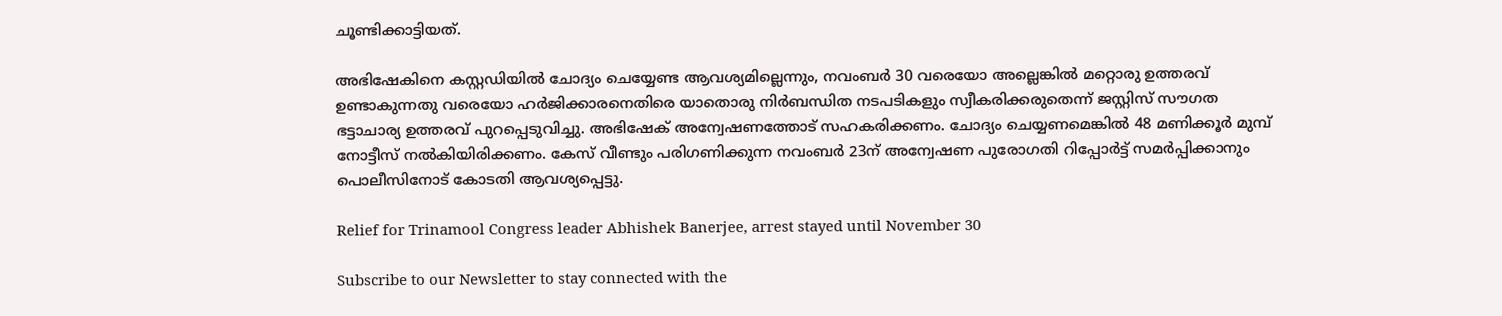ചൂണ്ടിക്കാട്ടിയത്.

അഭിഷേകിനെ കസ്റ്റഡിയില്‍ ചോദ്യം ചെയ്യേണ്ട ആവശ്യമില്ലെന്നും, നവംബര്‍ 30 വരെയോ അല്ലെങ്കില്‍ മറ്റൊരു ഉത്തരവ് ഉണ്ടാകുന്നതു വരെയോ ഹര്‍ജിക്കാരനെതിരെ യാതൊരു നിര്‍ബന്ധിത നടപടികളും സ്വീകരിക്കരുതെന്ന് ജസ്റ്റിസ് സൗഗത ഭട്ടാചാര്യ ഉത്തരവ് പുറപ്പെടുവിച്ചു. അഭിഷേക് അന്വേഷണത്തോട് സഹകരിക്കണം. ചോദ്യം ചെയ്യണമെങ്കില്‍ 48 മണിക്കൂര്‍ മുമ്പ് നോട്ടീസ് നല്‍കിയിരിക്കണം. കേസ് വീണ്ടും പരിഗണിക്കുന്ന നവംബര്‍ 23ന് അന്വേഷണ പുരോഗതി റിപ്പോര്‍ട്ട് സമര്‍പ്പിക്കാനും പൊലീസിനോട് കോടതി ആവശ്യപ്പെട്ടു.

Relief for Trinamool Congress leader Abhishek Banerjee, arrest stayed until November 30

Subscribe to our Newsletter to stay connected with the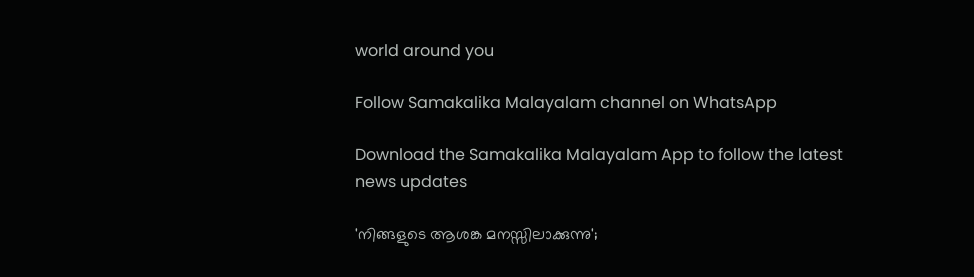world around you

Follow Samakalika Malayalam channel on WhatsApp

Download the Samakalika Malayalam App to follow the latest news updates

'നിങ്ങളുടെ ആശങ്ക മനസ്സിലാക്കുന്നു';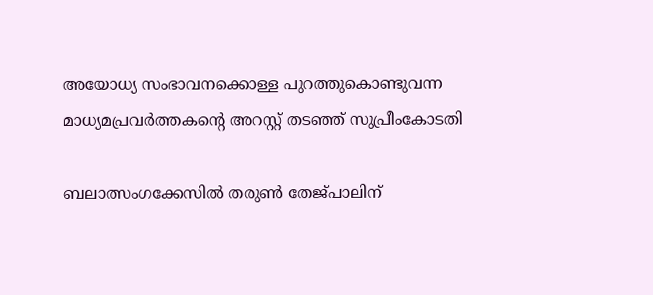അയോധ്യ സംഭാവനക്കൊള്ള പുറത്തുകൊണ്ടുവന്ന മാധ്യമപ്രവര്‍ത്തകന്റെ അറസ്റ്റ് തടഞ്ഞ് സുപ്രീംകോടതി

ബലാത്സംഗക്കേസില്‍ തരുണ്‍ തേജ്പാലിന്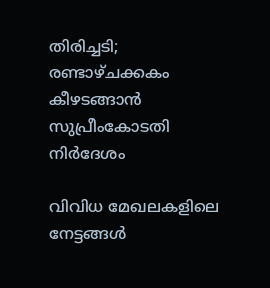തിരിച്ചടി; രണ്ടാഴ്ചക്കകം കീഴടങ്ങാന്‍ സുപ്രീംകോടതി നിര്‍ദേശം

വിവിധ മേഖലകളിലെ നേട്ടങ്ങള്‍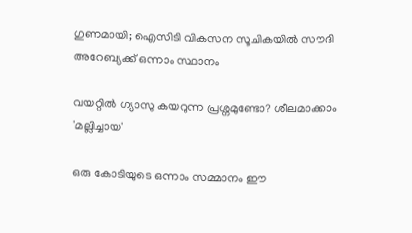ഗുണമായി; ഐസിടി വികസന സൂചികയില്‍ സൗദി അറേബ്യക്ക് ഒന്നാം സ്ഥാനം

വയറ്റിൽ ഗ്യാസു കയറുന്ന പ്രശ്നമുണ്ടോ? ശീലമാക്കാം 'മല്ലിച്ചായ'

ഒരു കോടിയുടെ ഒന്നാം സമ്മാനം ഈ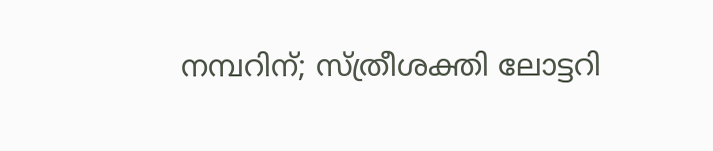നമ്പറിന്; സ്ത്രീശക്തി ലോട്ടറി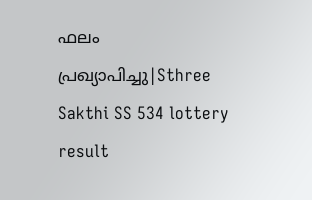ഫലം പ്രഖ്യാപിച്ചു|Sthree Sakthi SS 534 lottery result